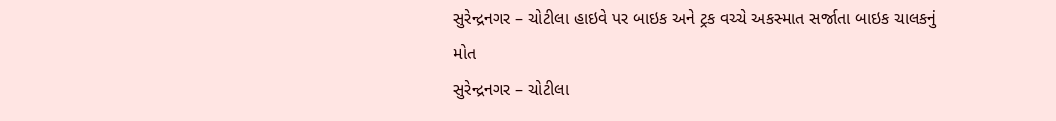સુરેન્દ્રનગર – ચોટીલા હાઇવે પર બાઇક અને ટ્રક વચ્ચે અકસ્માત સર્જાતા બાઇક ચાલકનું મોત
સુરેન્દ્રનગર – ચોટીલા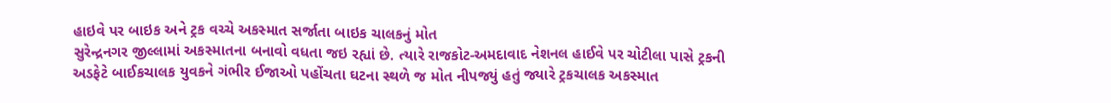હાઇવે પર બાઇક અને ટ્રક વચ્ચે અકસ્માત સર્જાતા બાઇક ચાલકનું મોત
સુરેન્દ્રનગર જીલ્લામાં અકસ્માતના બનાવો વધતા જઇ રહ્યાં છે. ત્યારે રાજકોટ-અમદાવાદ નેશનલ હાઈવે પર ચોટીલા પાસે ટ્રકની અડફેટે બાઈકચાલક યુવકને ગંભીર ઈજાઓ પહોંચતા ઘટના સ્થળે જ મોત નીપજ્યું હતું જ્યારે ટ્રકચાલક અકસ્માત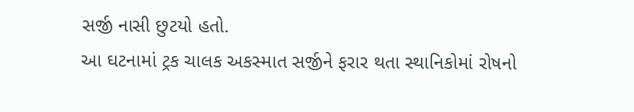સર્જી નાસી છુટયો હતો.
આ ઘટનામાં ટ્રક ચાલક અકસ્માત સર્જીને ફરાર થતા સ્થાનિકોમાં રોષનો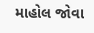માહોલ જોવા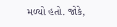મળ્યો હતો. જોકે,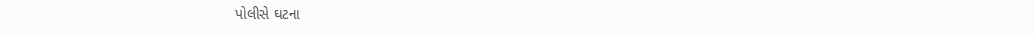પોલીસે ઘટના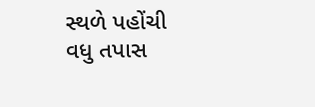સ્થળે પહોંચી વધુ તપાસ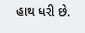હાથ ધરી છે.